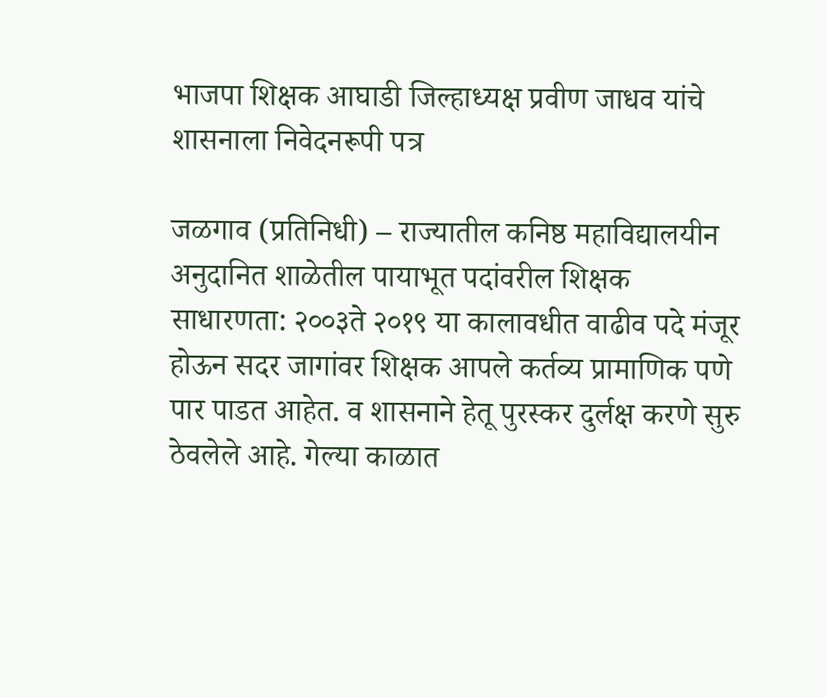भाजपा शिक्षक आघाडी जिल्हाध्यक्ष प्रवीण जाधव यांचे शासनाला निवेदनरूपी पत्र

जळगाव (प्रतिनिधी) – राज्यातील कनिष्ठ महाविद्यालयीन अनुदानित शाळेतील पायाभूत पदांवरील शिक्षक साधारणता: २००३ते २०१९ या कालावधीत वाढीव पदे मंजूर होऊन सदर जागांवर शिक्षक आपले कर्तव्य प्रामाणिक पणे पार पाडत आहेत. व शासनाने हेतू पुरस्कर दुर्लक्ष करणे सुरु ठेवलेले आहे. गेल्या काळात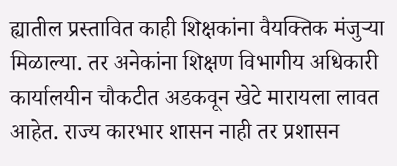ह्यातील प्रस्तावित काही शिक्षकांना वैयक्तिक मंजुऱ्या मिळाल्या. तर अनेकांना शिक्षण विभागीय अधिकारी कार्यालयीन चौकटीत अडकवून खेटे मारायला लावत आहेत. राज्य कारभार शासन नाही तर प्रशासन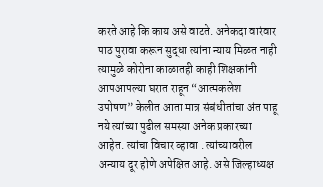करते आहे कि काय असे वाटते. अनेकदा वारंवार पाठ पुरावा करून सुद्धा त्यांना न्याय मिळत नाही त्यामुळे कोरोना काळातही काही शिक्षकांनी आपआपल्या घरात राहून “आत्मकलेश उपोषण” केलीत आता मात्र संबंधीतांचा अंत पाहू नये त्यांच्या पुढील समस्या अनेक प्रकारच्या आहेत. त्यांचा विचार व्हावा . त्यांच्यावरील अन्याय दूर होणे अपेक्षित आहे. असे जिल्हाध्यक्ष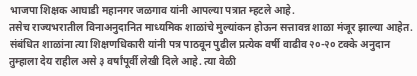भाजपा शिक्षक आघाडी महानगर जळगाव यांनी आपल्या पत्रात म्हटले आहे.
तसेच राज्यभरातील विनाअनुदानित माध्यमिक शाळांचे मुल्यांकन होऊन सत्तावन्न शाळा मंजूर झाल्या आहेत. संबंधित शाळांना त्या शिक्षणधिकारी यांनी पत्र पाठवून पुढील प्रत्येक वर्षी वाढीव २०-२० टक्के अनुदान तुम्हाला देय राहील असे ३ वर्षांपूर्वी लेखी दिले आहे. त्या वेळी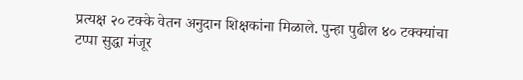प्रत्यक्ष २० टक्के वेतन अनुदान शिक्षकांना मिळाले. पुन्हा पुढील ४० टक्क्यांचा टप्पा सुद्धा मंजूर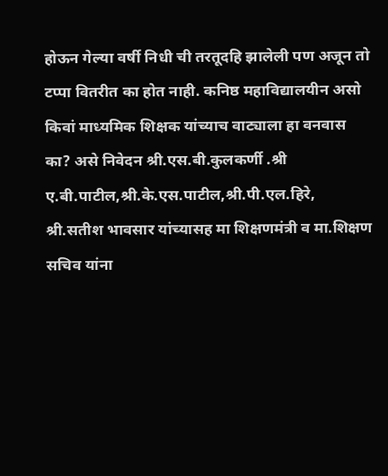होऊन गेल्या वर्षी निधी ची तरतूदहि झालेली पण अजून तो टप्पा वितरीत का होत नाही. कनिष्ठ महाविद्यालयीन असो किवां माध्यमिक शिक्षक यांच्याच वाट्याला हा वनवास का? असे निवेदन श्री.एस.बी.कुलकर्णी .श्री ए.बी.पाटील,श्री.के.एस.पाटील,श्री.पी.एल.हिरे, श्री.सतीश भावसार यांच्यासह मा शिक्षणमंत्री व मा.शिक्षण सचिव यांना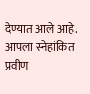देण्यात आले आहे.
आपला स्नेहांकित
प्रवीण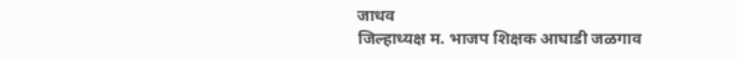जाधव
जिल्हाध्यक्ष म. भाजप शिक्षक आघाडी जळगाव